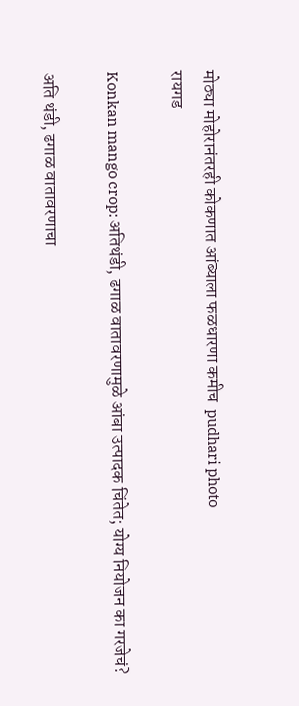मोठ्या मोहोरानंतरही कोकणात आंब्याला फळधारणा कमीच  pudhari photo
रायगड

Konkan mango crop: अतिथंडी, ढगाळ वातावरणामुळे आंबा उत्पादक चिंतेत; योग्य नियोजन का गरजेचं?

अति थंडी, ढगाळ वातावरणाचा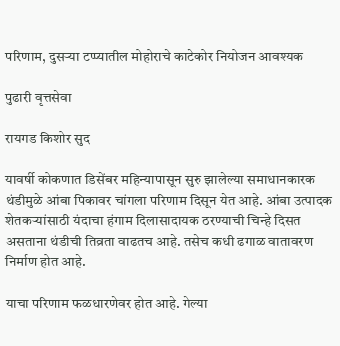परिणाम, दुसऱ्या टप्प्यातील मोहोराचे काटेकोर नियोजन आवश्यक

पुढारी वृत्तसेवा

रायगड किशोर सुद

यावर्षी कोकणात डिसेंबर महिन्यापासून सुरु झालेल्या समाधानकारक थंडीमुळे आंबा पिकावर चांगला परिणाम दिसून येत आहे. आंबा उत्पादक शेतकऱ्यांसाठी यंदाचा हंगाम दिलासादायक ठरण्याची चिन्हे दिसत असताना थंडीची तिव्रता वाढतच आहे. तसेच कधी ढगाळ वातावरण निर्माण होत आहे.

याचा परिणाम फळधारणेवर होत आहे. गेल्या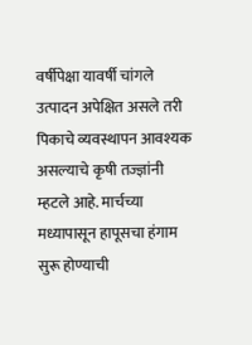वर्षीपेक्षा यावर्षी चांगले उत्पादन अपेक्षित असले तरी पिकाचे व्यवस्थापन आवश्यक असल्याचे कृषी तज्ज्ञांनी म्हटले आहे. मार्चच्या मध्यापासून हापूसचा हंगाम सुरू होण्याची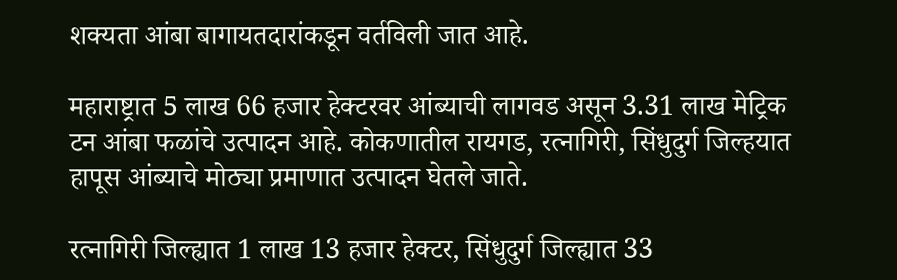शक्यता आंबा बागायतदारांकडून वर्तविली जात आहे.

महाराष्ट्रात 5 लाख 66 हजार हेक्टरवर आंब्याची लागवड असून 3.31 लाख मेट्रिक टन आंबा फळांचे उत्पादन आहे. कोकणातील रायगड, रत्नागिरी, सिंधुदुर्ग जिल्हयात हापूस आंब्याचे मोठ्या प्रमाणात उत्पादन घेतले जाते.

रत्नागिरी जिल्ह्यात 1 लाख 13 हजार हेक्टर, सिंधुदुर्ग जिल्ह्यात 33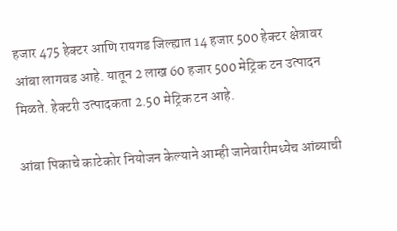हजार 475 हेक्टर आणि रायगड जिल्ह्यात 14 हजार 500 हेक्टर क्षेत्रावर आंबा लागवड आहे. यातून 2 लाख 60 हजार 500 मेट्रिक टन उत्पादन मिळते. हेक्टरी उत्पादकता 2.50 मेट्रिक टन आहे.

आंबा पिकाचे काटेकोर नियोजन केल्याने आम्ही जानेवारीमध्येच आंब्याची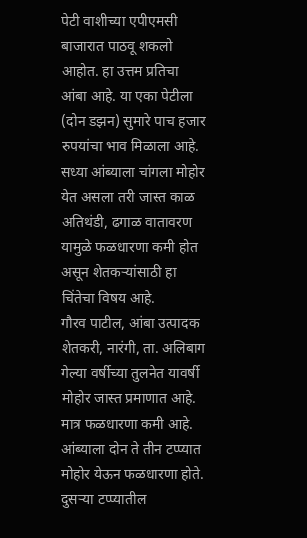पेटी वाशीच्या एपीएमसी बाजारात पाठवू शकलो आहोत. हा उत्तम प्रतिचा आंबा आहे. या एका पेटीला (दोन डझन) सुमारे पाच हजार रुपयांचा भाव मिळाला आहे. सध्या आंब्याला चांगला मोहोर येत असला तरी जास्त काळ अतिथंडी, ढगाळ वातावरण यामुळे फळधारणा कमी होत असून शेतकऱ्यांसाठी हा चिंतेचा विषय आहे.
गौरव पाटील, आंबा उत्पादक शेतकरी, नारंगी, ता. अलिबाग
गेल्या वर्षीच्या तुलनेत यावर्षी मोहोर जास्त प्रमाणात आहे. मात्र फळधारणा कमी आहे. आंब्याला दोन ते तीन टप्प्यात मोहोर येऊन फळधारणा होते. दुसऱ्या टप्प्यातील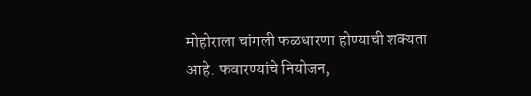मोहोराला चांगली फळधारणा होण्याची शक्यता आहे. फवारण्यांचे नियोजन,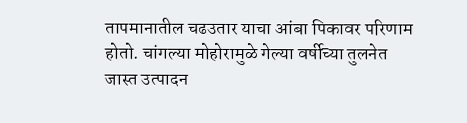तापमानातील चढउतार याचा आंबा पिकावर परिणाम होतो. चांगल्या मोहोरामुळे गेल्या वर्षीच्या तुलनेत जास्त उत्पादन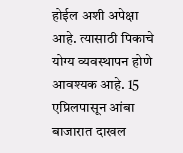होईल अशी अपेक्षा आहे. त्यासाठी पिकाचे योग्य व्यवस्थापन होणे आवश्यक आहे. 15 एप्रिलपासून आंबा बाजारात दाखल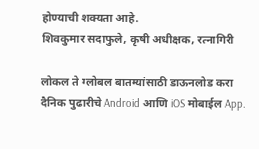होण्याची शक्यता आहे.
शिवकुमार सदाफुले, कृषी अधीक्षक, रत्नागिरी

लोकल ते ग्लोबल बातम्यांसाठी डाऊनलोड करा दैनिक पुढारीचे Android आणि iOS मोबाईल App.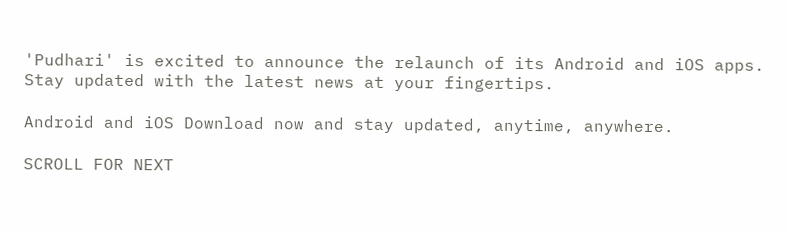'Pudhari' is excited to announce the relaunch of its Android and iOS apps. Stay updated with the latest news at your fingertips.

Android and iOS Download now and stay updated, anytime, anywhere.

SCROLL FOR NEXT